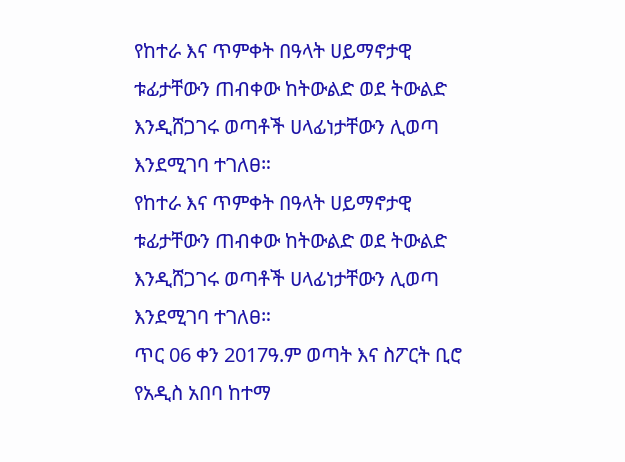የከተራ እና ጥምቀት በዓላት ሀይማኖታዊ ቱፊታቸውን ጠብቀው ከትውልድ ወደ ትውልድ እንዲሸጋገሩ ወጣቶች ሀላፊነታቸውን ሊወጣ እንደሚገባ ተገለፀ።
የከተራ እና ጥምቀት በዓላት ሀይማኖታዊ ቱፊታቸውን ጠብቀው ከትውልድ ወደ ትውልድ እንዲሸጋገሩ ወጣቶች ሀላፊነታቸውን ሊወጣ እንደሚገባ ተገለፀ።
ጥር 06 ቀን 2017ዓ.ም ወጣት እና ስፖርት ቢሮ
የአዲስ አበባ ከተማ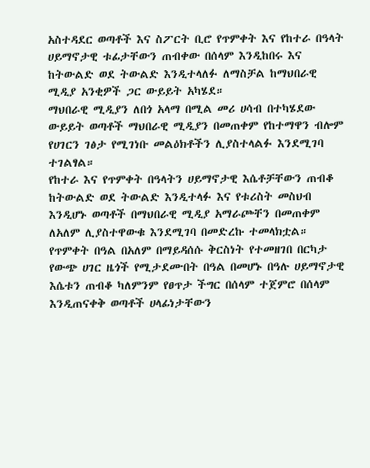አስተዳደር ወጣቶች እና ስፖርት ቢሮ የጥምቀት እና የከተራ በዓላት ሀይማኖታዊ ቱፊታቸውን ጠብቀው በሰላም እንዲከበሩ እና ከትውልድ ወደ ትውልድ እንዲተላለፉ ለማስቻል ከማህበራዊ ሚዲያ አንቂዎች ጋር ውይይት አካሄደ።
ማህበራዊ ሚዲያን ለበጎ አላማ በሚል መሪ ሀሳብ በተካሄደው ውይይት ወጣቶች ማህበራዊ ሚዲያን በመጠቀም የከተማዋን ብሎም የሀገርን ገፅታ የሚገነቡ መልዕክቶችን ሊያስተላልፉ እንደሚገባ ተገልፃል።
የከተራ እና የጥምቀት በዓላትን ሀይማኖታዊ እሴቶቻቸውን ጠብቆ ከትውልድ ወደ ትውልድ እንዲተላፉ እና የቱሪስት መስህብ እንዲሆኑ ወጣቶች በማህበራዊ ሚዲያ አማራጮቸን በመጠቀም ለአለም ሊያስተዋውቁ እንደሚገባ በመድረኩ ተመላክቷል።
የጥምቀት በዓል በአለም በማይዳሰሱ ቅርስነት የተመዘገበ በርካታ የውጭ ሀገር ዜጎች የሚታደሙበት በዓል በመሆኑ በዓሉ ሀይማኖታዊ እሴቱን ጠብቆ ካለምንም የፀጥታ ችግር በሰላም ተጀምሮ በሰላም እንዲጠናቀቅ ወጣቶች ሀላፊነታቸውን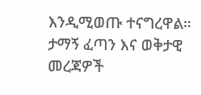እንዲሚወጡ ተናግረዋል።
ታማኝ ፈጣን እና ወቅታዊ መረጃዎች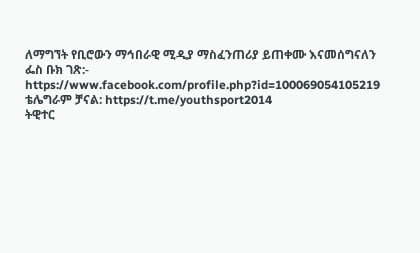ለማግኘት የቢሮውን ማኅበራዊ ሚዲያ ማስፈንጠሪያ ይጠቀሙ እናመሰግናለን
ፌስ ቡክ ገጽ:- https://www.facebook.com/profile.php?id=100069054105219
ቴሌግራም ቻናል: https://t.me/youthsport2014
ትዊተር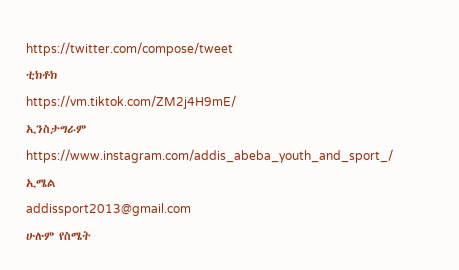https://twitter.com/compose/tweet
ቲክቶክ
https://vm.tiktok.com/ZM2j4H9mE/
ኢንስታግራም
https://www.instagram.com/addis_abeba_youth_and_sport_/
ኢሜል
addissport2013@gmail.com
ሁሉም የስሜት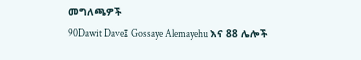መግለጫዎች
90Dawit Dave፤ Gossaye Alemayehu እና 88 ሌሎች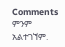Comments
ምንም አልተገኘም.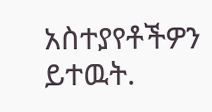አስተያየቶችዎን ይተዉት.